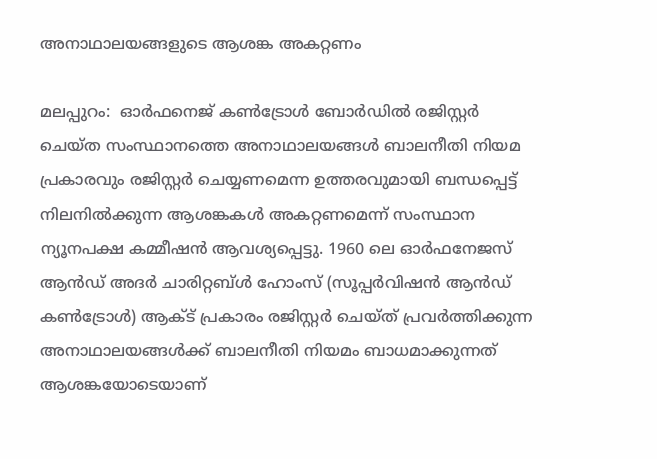അനാഥാലയങ്ങളുടെ ആശങ്ക അകറ്റണം

മലപ്പുറം:  ഓര്‍ഫനെജ് കണ്‍ട്രോള്‍ ബോര്‍ഡില്‍ രജിസ്റ്റര്‍ ചെയ്ത സംസ്ഥാനത്തെ അനാഥാലയങ്ങള്‍ ബാലനീതി നിയമ പ്രകാരവും രജിസ്റ്റര്‍ ചെയ്യണമെന്ന ഉത്തരവുമായി ബന്ധപ്പെട്ട് നിലനില്‍ക്കുന്ന ആശങ്കകള്‍ അകറ്റണമെന്ന് സംസ്ഥാന ന്യൂനപക്ഷ കമ്മീഷന്‍ ആവശ്യപ്പെട്ടു. 1960 ലെ ഓര്‍ഫനേജസ് ആന്‍ഡ് അദര്‍ ചാരിറ്റബ്ള്‍ ഹോംസ് (സൂപ്പര്‍വിഷന്‍ ആന്‍ഡ് കണ്‍ട്രോള്‍) ആക്ട് പ്രകാരം രജിസ്റ്റര്‍ ചെയ്ത് പ്രവര്‍ത്തിക്കുന്ന അനാഥാലയങ്ങള്‍ക്ക് ബാലനീതി നിയമം ബാധമാക്കുന്നത് ആശങ്കയോടെയാണ്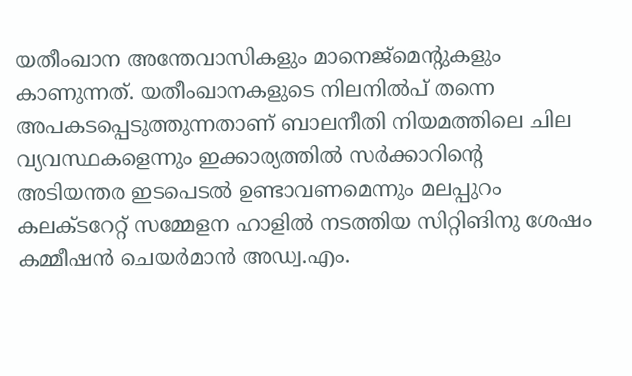യതീംഖാന അന്തേവാസികളും മാനെജ്‌മെന്റുകളും കാണുന്നത്. യതീംഖാനകളുടെ നിലനില്‍പ് തന്നെ അപകടപ്പെടുത്തുന്നതാണ് ബാലനീതി നിയമത്തിലെ ചില വ്യവസ്ഥകളെന്നും ഇക്കാര്യത്തില്‍ സര്‍ക്കാറിന്റെ അടിയന്തര ഇടപെടല്‍ ഉണ്ടാവണമെന്നും മലപ്പുറം കലക്ടറേറ്റ് സമ്മേളന ഹാളില്‍ നടത്തിയ സിറ്റിങിനു ശേഷം കമ്മീഷന്‍ ചെയര്‍മാന്‍ അഡ്വ.എം.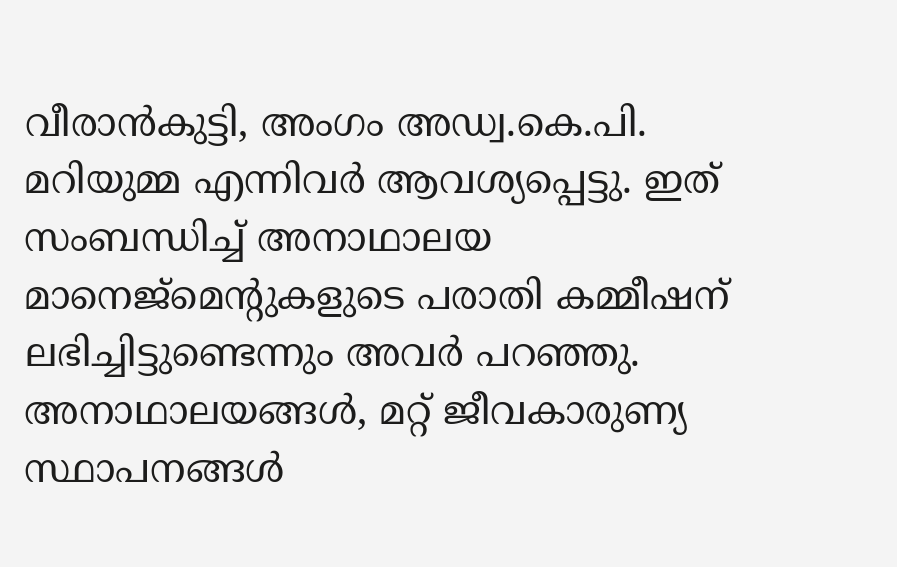വീരാന്‍കുട്ടി, അംഗം അഡ്വ.കെ.പി. മറിയുമ്മ എന്നിവര്‍ ആവശ്യപ്പെട്ടു. ഇത് സംബന്ധിച്ച് അനാഥാലയ മാനെജ്‌മെന്റുകളുടെ പരാതി കമ്മീഷന് ലഭിച്ചിട്ടുണ്ടെന്നും അവര്‍ പറഞ്ഞു.
അനാഥാലയങ്ങള്‍, മറ്റ് ജീവകാരുണ്യ സ്ഥാപനങ്ങള്‍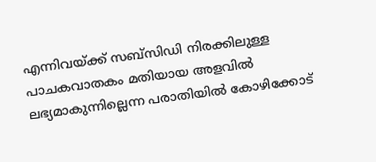എന്നിവയ്ക്ക് സബ്‌സിഡി നിരക്കിലുള്ള പാചകവാതകം മതിയായ അളവില്‍ ലഭ്യമാകുന്നില്ലെന്ന പരാതിയില്‍ കോഴിക്കോട്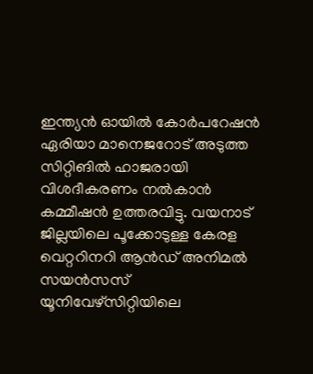ഇന്ത്യന്‍ ഓയില്‍ കോര്‍പറേഷന്‍ ഏരിയാ മാനെജറോട് അടുത്ത സിറ്റിങില്‍ ഹാജരായി വിശദീകരണം നല്‍കാന്‍ കമ്മീഷന്‍ ഉത്തരവിട്ടു. വയനാട് ജില്ലയിലെ പൂക്കോടുള്ള കേരള വെറ്ററിനറി ആന്‍ഡ് അനിമല്‍ സയന്‍സസ് യൂനിവേഴ്‌സിറ്റിയിലെ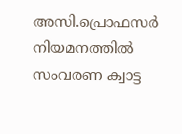അസി.പ്രൊഫസര്‍ നിയമനത്തില്‍ സംവരണ ക്വാട്ട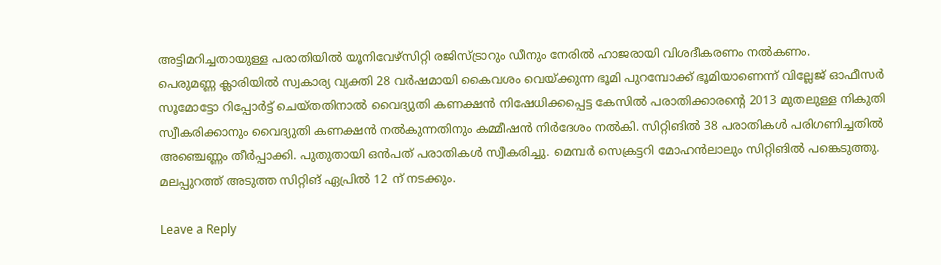അട്ടിമറിച്ചതായുള്ള പരാതിയില്‍ യൂനിവേഴ്‌സിറ്റി രജിസ്ട്രാറും ഡീനും നേരില്‍ ഹാജരായി വിശദീകരണം നല്‍കണം.
പെരുമണ്ണ ക്ലാരിയില്‍ സ്വകാര്യ വ്യക്തി 28 വര്‍ഷമായി കൈവശം വെയ്ക്കുന്ന ഭൂമി പുറമ്പോക്ക് ഭൂമിയാണെന്ന് വില്ലേജ് ഓഫീസര്‍ സൂമോട്ടോ റിപ്പോര്‍ട്ട് ചെയ്തതിനാല്‍ വൈദ്യുതി കണക്ഷന്‍ നിഷേധിക്കപ്പെട്ട കേസില്‍ പരാതിക്കാരന്റെ 2013 മുതലുള്ള നികുതി സ്വീകരിക്കാനും വൈദ്യുതി കണക്ഷന്‍ നല്‍കുന്നതിനും കമ്മീഷന്‍ നിര്‍ദേശം നല്‍കി. സിറ്റിങില്‍ 38 പരാതികള്‍ പരിഗണിച്ചതില്‍ അഞ്ചെണ്ണം തീര്‍പ്പാക്കി. പുതുതായി ഒന്‍പത് പരാതികള്‍ സ്വീകരിച്ചു. മെമ്പര്‍ സെക്രട്ടറി മോഹന്‍ലാലും സിറ്റിങില്‍ പങ്കെടുത്തു. മലപ്പുറത്ത് അടുത്ത സിറ്റിങ് ഏപ്രില്‍ 12 ന് നടക്കും.

Leave a Reply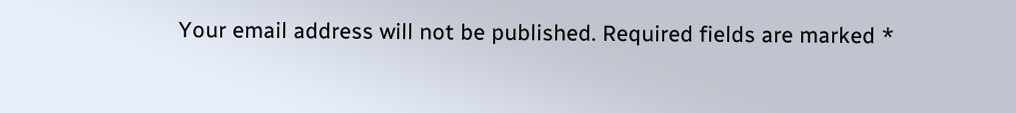Your email address will not be published. Required fields are marked *